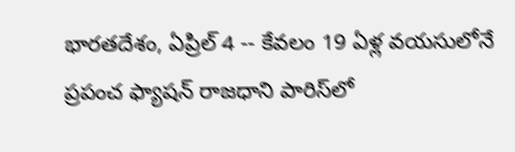భారతదేశం, ఏప్రిల్ 4 -- కేవలం 19 ఏళ్ల వయసులోనే ప్రపంచ ఫ్యాషన్ రాజధాని పారిస్‌లో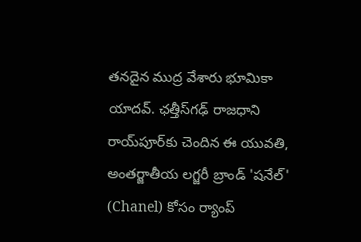తనదైన ముద్ర వేశారు భూమికా యాదవ్. ఛత్తీస్‌గఢ్ రాజధాని రాయ్‌పూర్‌కు చెందిన ఈ యువతి, అంతర్జాతీయ లగ్జరీ బ్రాండ్ 'షనేల్' (Chanel) కోసం ర్యాంప్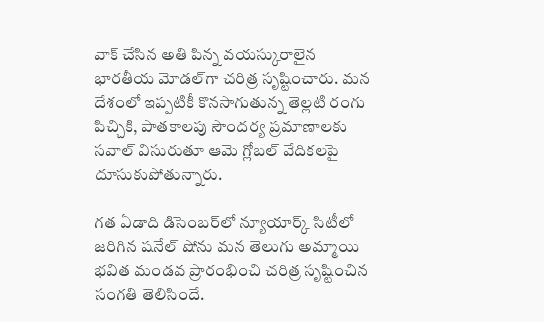వాక్ చేసిన అతి పిన్న వయస్కురాలైన భారతీయ మోడల్‌గా చరిత్ర సృష్టించారు. మన దేశంలో ఇప్పటికీ కొనసాగుతున్న తెల్లటి రంగు పిచ్చికి, పాతకాలపు సౌందర్య ప్రమాణాలకు సవాల్ విసురుతూ ఆమె గ్లోబల్ వేదికలపై దూసుకుపోతున్నారు.

గత ఏడాది డిసెంబర్‌లో న్యూయార్క్ సిటీలో జరిగిన షనేల్ షోను మన తెలుగు అమ్మాయి భవిత మండవ ప్రారంభించి చరిత్ర సృష్టించిన సంగతి తెలిసిందే.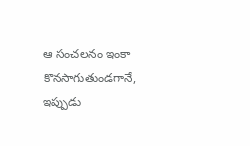ఆ సంచలనం ఇంకా కొనసాగుతుండగానే, ఇప్పుడు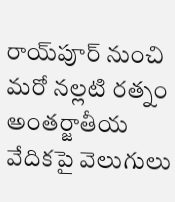రాయ్‌పూర్ నుంచి మరో నల్లటి రత్నం అంతర్జాతీయ వేదికపై వెలుగులు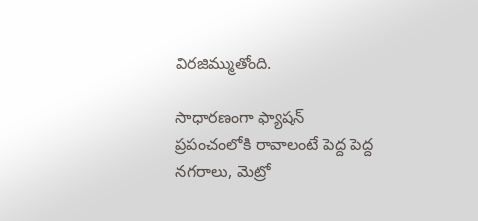విరజిమ్ముతోంది.

సాధారణంగా ఫ్యాషన్ ప్రపంచంలోకి రావాలంటే పెద్ద పెద్ద నగరాలు, మెట్రో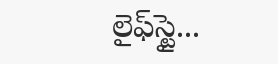లైఫ్‌స్టై...